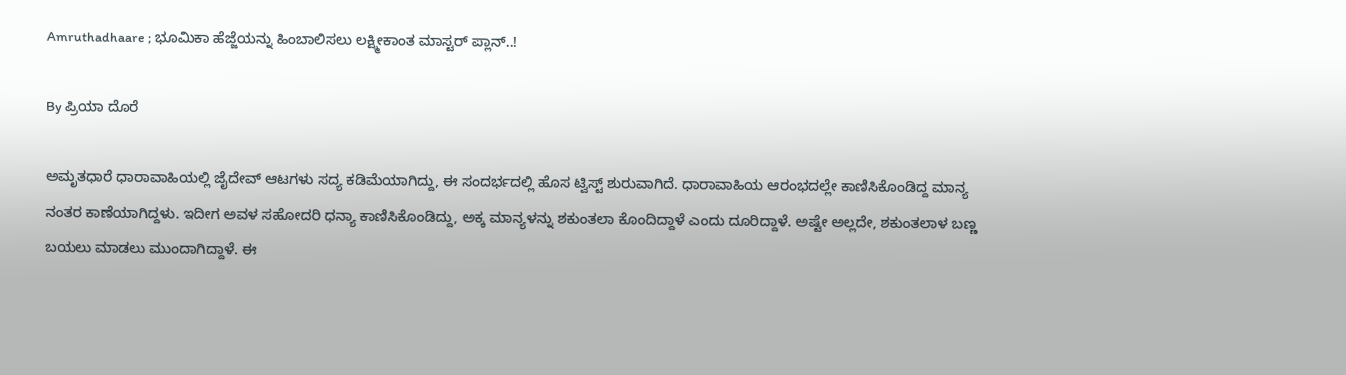Amruthadhaare ; ಭೂಮಿಕಾ ಹೆಜ್ಜೆಯನ್ನು ಹಿಂಬಾಲಿಸಲು ಲಕ್ಷ್ಮೀಕಾಂತ ಮಾಸ್ಟರ್ ಪ್ಲಾನ್..!

By ಪ್ರಿಯಾ ದೊರೆ

ಅಮೃತಧಾರೆ ಧಾರಾವಾಹಿಯಲ್ಲಿ ಜೈದೇವ್ ಆಟಗಳು ಸದ್ಯ ಕಡಿಮೆಯಾಗಿದ್ದು, ಈ ಸಂದರ್ಭದಲ್ಲಿ ಹೊಸ ಟ್ವಿಸ್ಟ್ ಶುರುವಾಗಿದೆ. ಧಾರಾವಾಹಿಯ ಆರಂಭದಲ್ಲೇ ಕಾಣಿಸಿಕೊಂಡಿದ್ದ ಮಾನ್ಯ ನಂತರ ಕಾಣೆಯಾಗಿದ್ದಳು. ಇದೀಗ ಅವಳ ಸಹೋದರಿ ಧನ್ಯಾ ಕಾಣಿಸಿಕೊಂಡಿದ್ದು, ಅಕ್ಕ ಮಾನ್ಯಳನ್ನು ಶಕುಂತಲಾ ಕೊಂದಿದ್ದಾಳೆ ಎಂದು ದೂರಿದ್ದಾಳೆ. ಅಷ್ಟೇ ಅಲ್ಲದೇ, ಶಕುಂತಲಾಳ ಬಣ್ಣ ಬಯಲು ಮಾಡಲು ಮುಂದಾಗಿದ್ದಾಳೆ. ಈ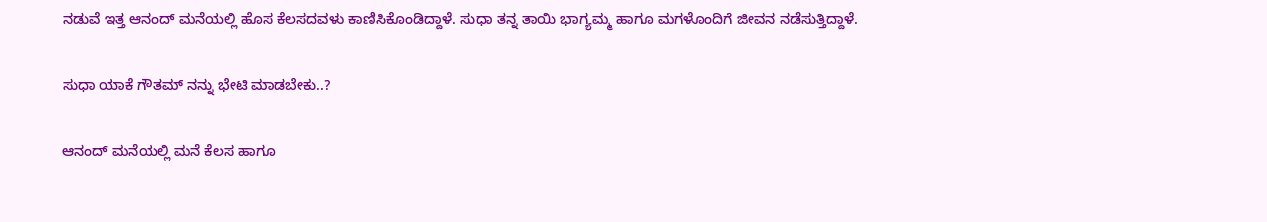ನಡುವೆ ಇತ್ತ ಆನಂದ್ ಮನೆಯಲ್ಲಿ ಹೊಸ ಕೆಲಸದವಳು ಕಾಣಿಸಿಕೊಂಡಿದ್ದಾಳೆ. ಸುಧಾ ತನ್ನ ತಾಯಿ ಭಾಗ್ಯಮ್ಮ ಹಾಗೂ ಮಗಳೊಂದಿಗೆ ಜೀವನ ನಡೆಸುತ್ತಿದ್ದಾಳೆ.

ಸುಧಾ ಯಾಕೆ ಗೌತಮ್ ನನ್ನು ಭೇಟಿ ಮಾಡಬೇಕು..?

ಆನಂದ್ ಮನೆಯಲ್ಲಿ ಮನೆ ಕೆಲಸ ಹಾಗೂ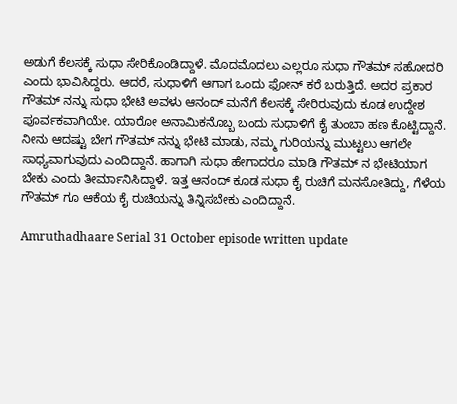ಅಡುಗೆ ಕೆಲಸಕ್ಕೆ ಸುಧಾ ಸೇರಿಕೊಂಡಿದ್ದಾಳೆ. ಮೊದಮೊದಲು ಎಲ್ಲರೂ ಸುಧಾ ಗೌತಮ್ ಸಹೋದರಿ ಎಂದು ಭಾವಿಸಿದ್ದರು. ಆದರೆ, ಸುಧಾಳಿಗೆ ಆಗಾಗ ಒಂದು ಫೋನ್ ಕರೆ ಬರುತ್ತಿದೆ. ಅದರ ಪ್ರಕಾರ ಗೌತಮ್ ನನ್ನು ಸುಧಾ ಭೇಟಿ ಅವಳು ಆನಂದ್ ಮನೆಗೆ ಕೆಲಸಕ್ಕೆ ಸೇರಿರುವುದು ಕೂಡ ಉದ್ದೇಶ ಪೂರ್ವಕವಾಗಿಯೇ. ಯಾರೋ ಅನಾಮಿಕನೊಬ್ಬ ಬಂದು ಸುಧಾಳಿಗೆ ಕೈ ತುಂಬಾ ಹಣ ಕೊಟ್ಟಿದ್ದಾನೆ. ನೀನು ಆದಷ್ಟು ಬೇಗ ಗೌತಮ್ ನನ್ನು ಭೇಟಿ ಮಾಡು, ನಮ್ಮ ಗುರಿಯನ್ನು ಮುಟ್ಟಲು ಆಗಲೇ ಸಾಧ್ಯವಾಗುವುದು ಎಂದಿದ್ದಾನೆ. ಹಾಗಾಗಿ ಸುಧಾ ಹೇಗಾದರೂ ಮಾಡಿ ಗೌತಮ್ ನ ಭೇಟಿಯಾಗ ಬೇಕು ಎಂದು ತೀರ್ಮಾನಿಸಿದ್ದಾಳೆ. ಇತ್ತ ಆನಂದ್ ಕೂಡ ಸುಧಾ ಕೈ ರುಚಿಗೆ ಮನಸೋತಿದ್ದು, ಗೆಳೆಯ ಗೌತಮ್ ಗೂ ಆಕೆಯ ಕೈ ರುಚಿಯನ್ನು ತಿನ್ನಿಸಬೇಕು ಎಂದಿದ್ದಾನೆ.

Amruthadhaare Serial 31 October episode written update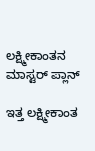ಲಕ್ಷ್ಮೀಕಾಂತನ ಮಾಸ್ಟರ್ ಪ್ಲಾನ್

ಇತ್ತ ಲಕ್ಷ್ಮೀಕಾಂತ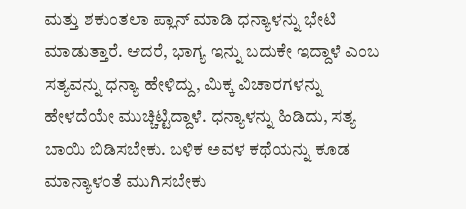ಮತ್ತು ಶಕುಂತಲಾ ಪ್ಲಾನ್ ಮಾಡಿ ಧನ್ಯಾಳನ್ನು ಭೇಟಿ ಮಾಡುತ್ತಾರೆ. ಆದರೆ, ಭಾಗ್ಯ ಇನ್ನು ಬದುಕೇ ಇದ್ದಾಳೆ ಎಂಬ ಸತ್ಯವನ್ನು ಧನ್ಯಾ ಹೇಳಿದ್ದು, ಮಿಕ್ಕ ವಿಚಾರಗಳನ್ನು ಹೇಳದೆಯೇ ಮುಚ್ಚಿಟ್ಟಿದ್ದಾಳೆ. ಧನ್ಯಾಳನ್ನು ಹಿಡಿದು, ಸತ್ಯ ಬಾಯಿ ಬಿಡಿಸಬೇಕು. ಬಳಿಕ ಅವಳ ಕಥೆಯನ್ನು ಕೂಡ ಮಾನ್ಯಾಳಂತೆ ಮುಗಿಸಬೇಕು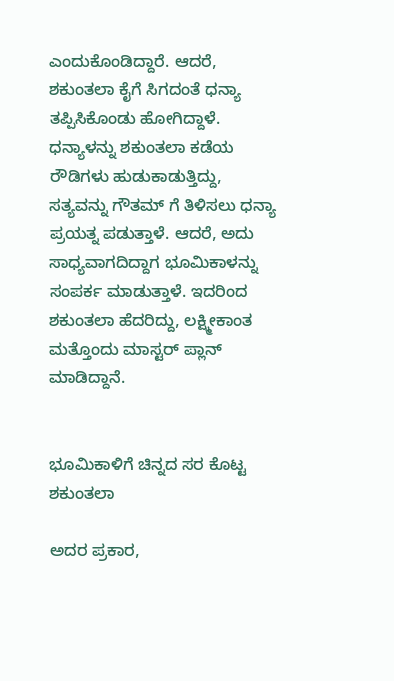ಎಂದುಕೊಂಡಿದ್ದಾರೆ. ಆದರೆ, ಶಕುಂತಲಾ ಕೈಗೆ ಸಿಗದಂತೆ ಧನ್ಯಾ ತಪ್ಪಿಸಿಕೊಂಡು ಹೋಗಿದ್ದಾಳೆ. ಧನ್ಯಾಳನ್ನು ಶಕುಂತಲಾ ಕಡೆಯ ರೌಡಿಗಳು ಹುಡುಕಾಡುತ್ತಿದ್ದು, ಸತ್ಯವನ್ನು ಗೌತಮ್ ಗೆ ತಿಳಿಸಲು ಧನ್ಯಾ ಪ್ರಯತ್ನ ಪಡುತ್ತಾಳೆ. ಆದರೆ, ಅದು ಸಾಧ್ಯವಾಗದಿದ್ದಾಗ ಭೂಮಿಕಾಳನ್ನು ಸಂಪರ್ಕ ಮಾಡುತ್ತಾಳೆ. ಇದರಿಂದ ಶಕುಂತಲಾ ಹೆದರಿದ್ದು, ಲಕ್ಷ್ಮೀಕಾಂತ ಮತ್ತೊಂದು ಮಾಸ್ಟರ್ ಪ್ಲಾನ್ ಮಾಡಿದ್ದಾನೆ.


ಭೂಮಿಕಾಳಿಗೆ ಚಿನ್ನದ ಸರ ಕೊಟ್ಟ ಶಕುಂತಲಾ

ಅದರ ಪ್ರಕಾರ,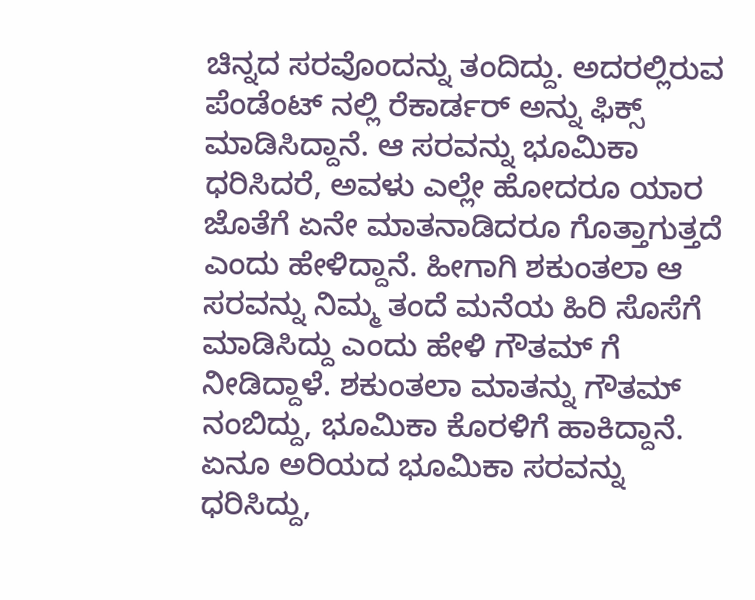ಚಿನ್ನದ ಸರವೊಂದನ್ನು ತಂದಿದ್ದು. ಅದರಲ್ಲಿರುವ ಪೆಂಡೆಂಟ್ ನಲ್ಲಿ ರೆಕಾರ್ಡರ್ ಅನ್ನು ಫಿಕ್ಸ್ ಮಾಡಿಸಿದ್ದಾನೆ. ಆ ಸರವನ್ನು ಭೂಮಿಕಾ ಧರಿಸಿದರೆ, ಅವಳು ಎಲ್ಲೇ ಹೋದರೂ ಯಾರ ಜೊತೆಗೆ ಏನೇ ಮಾತನಾಡಿದರೂ ಗೊತ್ತಾಗುತ್ತದೆ ಎಂದು ಹೇಳಿದ್ದಾನೆ. ಹೀಗಾಗಿ ಶಕುಂತಲಾ ಆ ಸರವನ್ನು ನಿಮ್ಮ ತಂದೆ ಮನೆಯ ಹಿರಿ ಸೊಸೆಗೆ ಮಾಡಿಸಿದ್ದು ಎಂದು ಹೇಳಿ ಗೌತಮ್ ಗೆ ನೀಡಿದ್ದಾಳೆ. ಶಕುಂತಲಾ ಮಾತನ್ನು ಗೌತಮ್ ನಂಬಿದ್ದು, ಭೂಮಿಕಾ ಕೊರಳಿಗೆ ಹಾಕಿದ್ದಾನೆ. ಏನೂ ಅರಿಯದ ಭೂಮಿಕಾ ಸರವನ್ನು ಧರಿಸಿದ್ದು,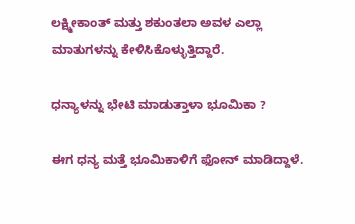ಲಕ್ಷ್ಮೀಕಾಂತ್ ಮತ್ತು ಶಕುಂತಲಾ ಅವಳ ಎಲ್ಲಾ ಮಾತುಗಳನ್ನು ಕೇಳಿಸಿಕೊಳ್ಳುತ್ತಿದ್ದಾರೆ.

ಧನ್ಯಾಳನ್ನು ಭೇಟಿ ಮಾಡುತ್ತಾಳಾ ಭೂಮಿಕಾ ?

ಈಗ ಧನ್ಯ ಮತ್ತೆ ಭೂಮಿಕಾಳಿಗೆ ಫೋನ್ ಮಾಡಿದ್ದಾಳೆ.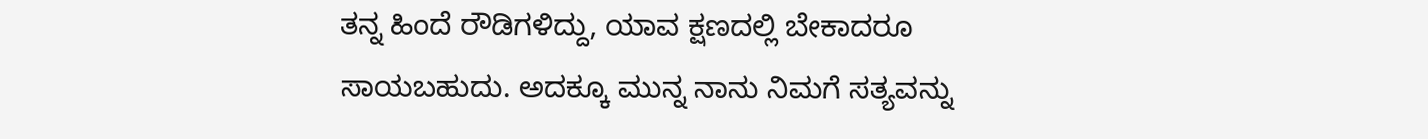ತನ್ನ ಹಿಂದೆ ರೌಡಿಗಳಿದ್ದು, ಯಾವ ಕ್ಷಣದಲ್ಲಿ ಬೇಕಾದರೂ ಸಾಯಬಹುದು. ಅದಕ್ಕೂ ಮುನ್ನ ನಾನು ನಿಮಗೆ ಸತ್ಯವನ್ನು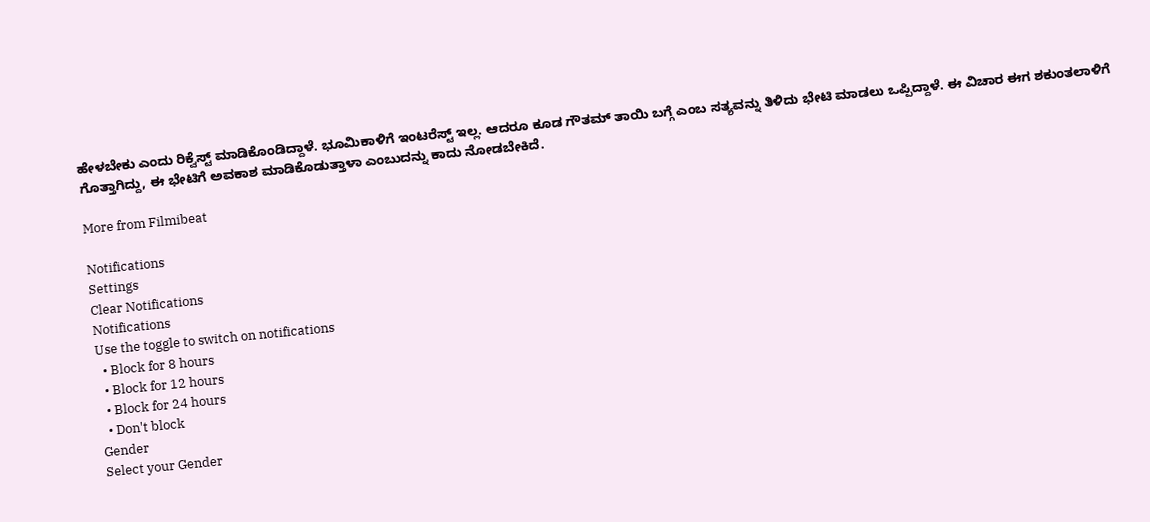ಹೇಳಬೇಕು ಎಂದು ರಿಕ್ವೆಸ್ಟ್ ಮಾಡಿಕೊಂಡಿದ್ದಾಳೆ. ಭೂಮಿಕಾಳಿಗೆ ಇಂಟರೆಸ್ಟ್ ಇಲ್ಲ. ಆದರೂ ಕೂಡ ಗೌತಮ್ ತಾಯಿ ಬಗ್ಗೆ ಎಂಬ ಸತ್ಯವನ್ನು ತಿಳಿದು ಭೇಟಿ ಮಾಡಲು ಒಪ್ಪಿದ್ದಾಳೆ. ಈ ವಿಚಾರ ಈಗ ಶಕುಂತಲಾಳಿಗೆ ಗೊತ್ತಾಗಿದ್ದು, ಈ ಭೇಟಿಗೆ ಅವಕಾಶ ಮಾಡಿಕೊಡುತ್ತಾಳಾ ಎಂಬುದನ್ನು ಕಾದು ನೋಡಬೇಕಿದೆ.

More from Filmibeat

Notifications
Settings
Clear Notifications
Notifications
Use the toggle to switch on notifications
  • Block for 8 hours
  • Block for 12 hours
  • Block for 24 hours
  • Don't block
Gender
Select your Gender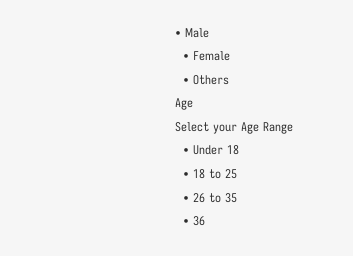• Male
  • Female
  • Others
Age
Select your Age Range
  • Under 18
  • 18 to 25
  • 26 to 35
  • 36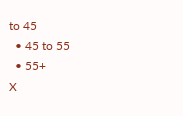to 45
  • 45 to 55
  • 55+
X